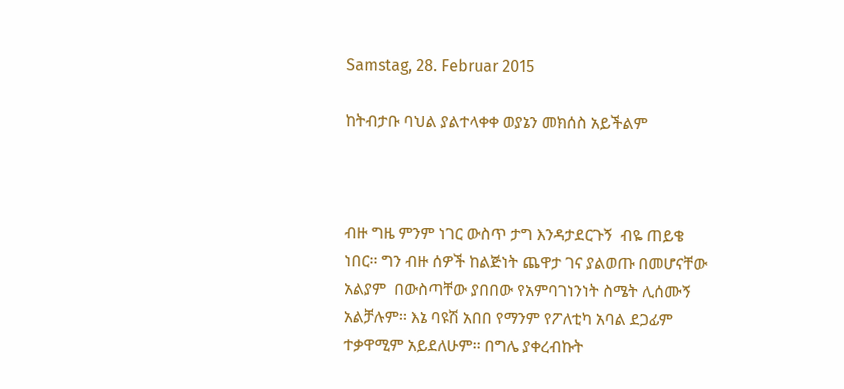Samstag, 28. Februar 2015

ከትብታቡ ባህል ያልተላቀቀ ወያኔን መክሰስ አይችልም



ብዙ ግዜ ምንም ነገር ውስጥ ታግ እንዳታደርጉኝ  ብዬ ጠይቄ ነበር፡፡ ግን ብዙ ሰዎች ከልጅነት ጨዋታ ገና ያልወጡ በመሆናቸው አልያም  በውስጣቸው ያበበው የአምባገነንነት ስሜት ሊሰሙኝ አልቻሉም፡፡ እኔ ባዩሽ አበበ የማንም የፖለቲካ አባል ደጋፊም ተቃዋሚም አይደለሁም፡፡ በግሌ ያቀረብኩት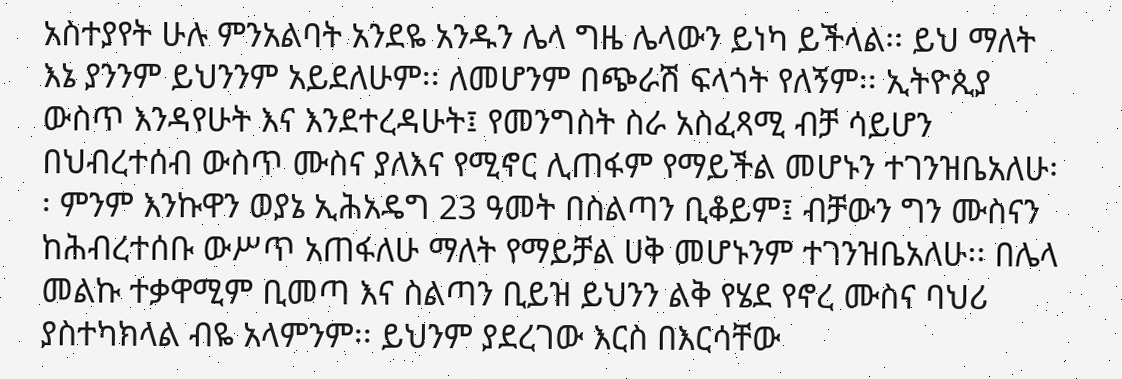አስተያየት ሁሉ ምንአልባት አንደዬ አንዱን ሌላ ግዜ ሌላውን ይነካ ይችላል፡፡ ይህ ማለት እኔ ያንንም ይህንንም አይደለሁም፡፡ ለመሆንም በጭራሽ ፍላጎት የለኝም፡፡ ኢትዮጲያ ውስጥ እንዳየሁት እና እንደተረዳሁት፤ የመንግስት ስራ አስፈጻሚ ብቻ ሳይሆን በህብረተሰብ ውስጥ ሙስና ያለእና የሚኖር ሊጠፋም የማይችል መሆኑን ተገንዝቤአለሁ፡፡ ምንም እንኩዋን ወያኔ ኢሕአዴግ 23 ዓመት በስልጣን ቢቆይም፤ ብቻውን ግን ሙስናን ከሕብረተሰቡ ውሥጥ አጠፋለሁ ማለት የማይቻል ሀቅ መሆኑንም ተገንዝቤአለሁ፡፡ በሌላ መልኩ ተቃዋሚም ቢመጣ እና ስልጣን ቢይዝ ይህንን ልቅ የሄደ የኖረ ሙስና ባህሪ ያስተካክላል ብዬ አላምንም፡፡ ይህንም ያደረገው እርስ በእርሳቸው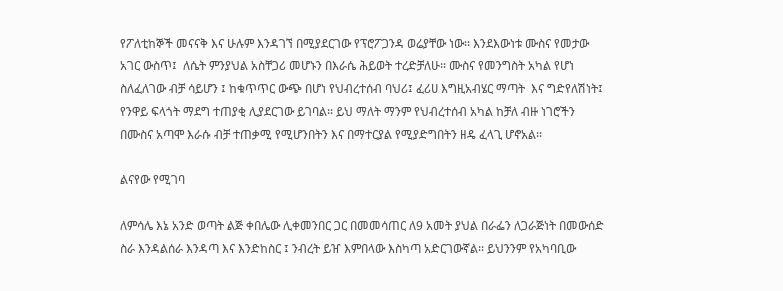የፖለቲከኞች መናናቅ እና ሁሉም እንዳገኘ በሚያደርገው የፕሮፖጋንዳ ወሬያቸው ነው፡፡ እንደእውነቱ ሙስና የመታው አገር ውስጥ፤  ለሴት ምንያህል አስቸጋሪ መሆኑን በእራሴ ሕይወት ተረድቻለሁ፡፡ ሙስና የመንግስት አካል የሆነ ስለፈለገው ብቻ ሳይሆን ፤ ከቁጥጥር ውጭ በሆነ የህብረተሰብ ባህሪ፤ ፈሪሀ እግዚአብሄር ማጣት  እና ግድየለሽነት፤ የንዋይ ፍላጎት ማደግ ተጠያቂ ሊያደርገው ይገባል፡፡ ይህ ማለት ማንም የህብረተሰብ አካል ከቻለ ብዙ ነገሮችን በሙስና አጣሞ እራሱ ብቻ ተጠቃሚ የሚሆንበትን እና በማተርያል የሚያድግበትን ዘዴ ፈላጊ ሆኖአል፡፡

ልናየው የሚገባ

ለምሳሌ እኔ አንድ ወጣት ልጅ ቀበሌው ሊቀመንበር ጋር በመመሳጠር ለ9 አመት ያህል በራፌን ለጋራጅነት በመውሰድ ስራ እንዳልሰራ እንዳጣ እና እንድከስር ፤ ንብረት ይዠ እምበላው እስካጣ አድርገውኛል፡፡ ይህንንም የአካባቢው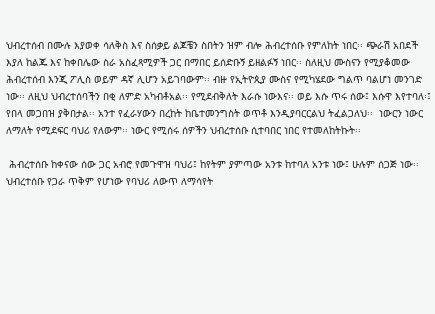ህብረተሰብ በሙሉ እያወቀ ሳለቅስ እና ስሰቃይ ልጆቼን ስበትን ዝም ብሎ ሕብረተሰቡ የምለከት ነበር፡፡ ጭራሽ አበደች እያለ ከልጁ እና ከቀበሌው ስራ አስፈጻሚዎች ጋር በማበር ይሰድቡኝ ይዘልፉኝ ነበር፡፡ ስለዚህ ሙስናን የሚያቆመው ሕብረተሰብ እንጂ ፖሊስ ወይም ዳኛ ሊሆን አይገባውም፡፡ ብዙ የኢትዮጲያ ሙስና የሚካሄደው ግልጥ ባልሆነ መንገድ ነው፡፡ ለዚህ ህብረተሰባችን በቂ ለምድ አካብቶአል፡፡ የሚደብቅለት እራሱ ነውእና፡፡ ወይ እሱ ጥሩ ሰው፤ እሱዋ እየተባለ፡፤ የበላ መጋበዝ ያቅበታል፡፡ አንተ የፈራሃውን በረከት ከቤተመንግስት ወጥቶ እንዲያባርርልህ ትፈልጋለህ፡፡  ነውርን ነውር ለማለት የሚደፍር ባህሪ የለውም፡፡ ነውር የሚሰሩ ሰዎችን ህብረተሰቡ ሲተባበር ነበር የተመለከትኩት፡፡

 ሕብረተሰቡ ከቀናው ሰው ጋር አብሮ የመጉዋዝ ባህሪ፤ ከየትም ያምጣው አንቱ ከተባለ አንቱ ነው፤ ሁሉም ሰጋጅ ነው፡፡ ህብረተሰቡ የጋራ ጥቅም የሆነው የባህሪ ለውጥ ለማሳየት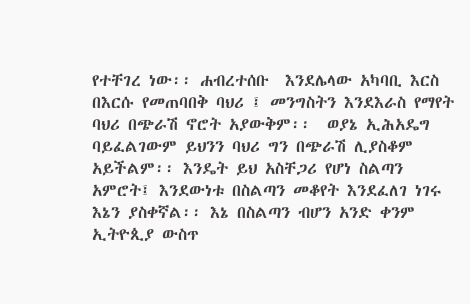የተቸገረ ነው፡፡ ሐብረተሰቡ  እንደሌላው አካባቢ እርስ በእርሱ የመጠባበቅ ባህሪ ፤ መንግስትን እንደእራስ የማየት ባህሪ በጭራሽ ኖሮት አያውቅም፡፡  ወያኔ ኢሕአዴግ ባይፈልገውም ይህንን ባህሪ ግን በጭራሽ ሊያስቆም አይችልም፡፡ እንዴት ይህ አስቸጋሪ የሆነ ስልጣን አምሮት፤ እንደውነቱ በስልጣን መቆየት እንደፈለገ ነገሩ እኔን ያስቀኛል፡፡ እኔ በስልጣን ብሆን አንድ ቀንም ኢትዮጲያ ውስጥ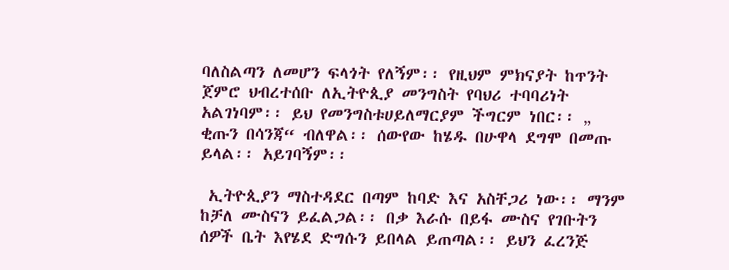ባለስልጣን ለመሆን ፍላጎት የለኝም፡፡ የዚህም ምክናያት ከጥንት ጀምሮ ህብረተሰቡ ለኢትዮጲያ መንግስት የባህሪ ተባባሪነት አልገነባም፡፡ ይህ የመንግስቱሀይለማርያም ችግርም ነበር፡፡ „ ቂጡን በሳንጃ“ ብለዋል፡፡ ሰውየው ከሄዱ በሁዋላ ደግሞ በመጡ ይላል፡፡ አይገባኝም፡፡

 ኢትዮጲያን ማስተዳደር በጣም ከባድ እና አስቸጋሪ ነው፡፡ ማንም ከቻለ ሙስናን ይፈልጋል፡፡ በቃ እራሱ በይፋ ሙስና የገቡትን ሰዎች ቤት እየሄደ ድግሱን ይበላል ይጠጣል፡፡ ይህን ፈረንጅ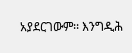አያደርገውም፡፡ እንግዲሕ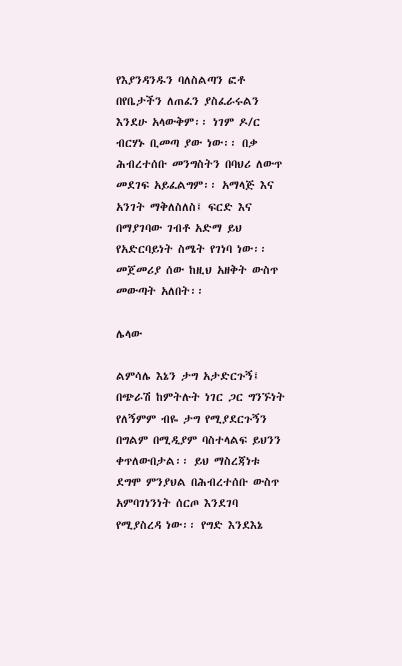የእያንዳንዱን ባለስልጣን ፎቶ በየቤታችን ለጠፈን ያስፈራሩልን እንደሁ አላውቅም፡፡ ነገም ዶ/ር ብርሃኑ ቢመጣ ያው ነው፡፡ በቃ ሕብረተሰቡ መንግስትን በባህሪ ለውጥ መደገፍ አይፈልግም፡፡ አማላጅ እና አንገት ማቅለስለስ፤ ፍርድ እና በማያገባው ገብቶ አድማ ይህ የአድርባይነት ስሜት የገነባ ነው፡፡ መጀመሪያ ሰው ከዚህ አዘቅት ውስጥ መውጣት አለበት፡፡

ሌላው

ልምሳሌ እኔን ታግ አታድርጉኝ፤ በጭራሽ ከምትሉት ነገር ጋር ግንኙነት የለኝምም ብዬ ታግ የሚያደርጉኝን በግልም በሚዲያም ባስተላልፍ ይህንን ቀጥለውበታል፡፡ ይህ ማስረጃነቱ ደግሞ ምንያህል በሕብረተሰቡ ውስጥ አምባገነንነት ሰርጦ እንደገባ የሚያስረዳ ነው፡፡ የግድ እንደእኔ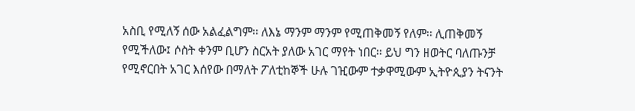አስቢ የሚለኝ ሰው አልፈልግም፡፡ ለእኔ ማንም ማንም የሚጠቅመኝ የለም፡፡ ሊጠቅመኝ የሚችለው፤ ሶስት ቀንም ቢሆን ስርአት ያለው አገር ማየት ነበር፡፡ ይህ ግን ዘወትር ባለጡንቻ የሚኖርበት አገር እሰየው በማለት ፖለቲከኞች ሁሉ ገዢውም ተቃዋሚውም ኢትዮጲያን ትናንት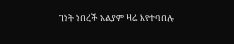ገነት ነበረች አልያም ዛሬ እየተባበሉ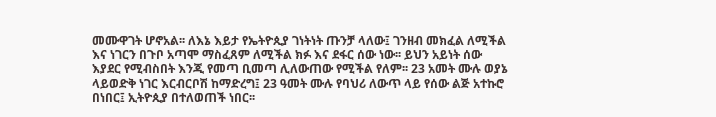መሙዋገት ሆኖአል፡፡ ለእኔ እይታ የኤትዮጲያ ገነትነት ጡንቻ ላለው፤ ገንዘብ መክፈል ለሚችል እና ነገርን በጉቦ አጣሞ ማስፈጸም ለሚችል ክፉ እና ደፋር ሰው ነው፡፡ ይህን አይነት ሰው እያደር የሚብስበት እንጂ የመጣ ቢመጣ ሊለውጠው የሚችል የለም፡፡ 23 አመት ሙሉ ወያኔ ላይወድቅ ነገር እርብርቦሽ ከማድረግ፤ 23 ዓመት ሙሉ የባህሪ ለውጥ ላይ የሰው ልጅ አተኩሮ በነበር፤ ኢትዮጲያ በተለወጠች ነበር፡፡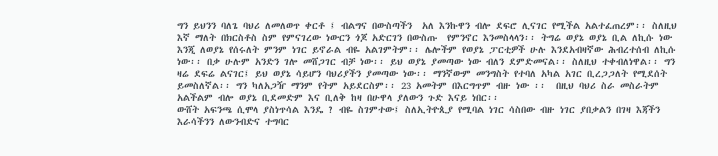ግን ይህንን ባለጌ ባህሪ ለመለወጥ ቀርቶ ፤ ብልግና በውስጣችን  አለ እንኩዋን ብሎ ደፍሮ ሊናገር የሚችል አልተፈጠረም፡፡ ስለዚህ እኛ ማለት በክርስቶስ ስም የምናገረው ነውርን ጎጆ አድርገን በውስጡ  የምንኖር እንመስላላን፡፡ ትግሬ ወያኔ ወያኔ ቢል ለኪሱ ነው እንጂ ለወያኔ የሰሩለት ምንም ነገር ይኖራል ብዬ አልገምትም፡፡ ሌሎችም የወያኔ ፓርቲዎች ሁሉ እንደአብዛኛው ሕብረተሰብ ለኪሱ ነው፡፡ በቃ ሁሉም አንድን ገሎ መሸጋገር ብቻ ነው፡፡ ይህ ወያኔ ያመጣው ነው ብለን ደምድመናል፡፡ ስለዚህ ተቀብለነዋል፡፡ ግን ዛሬ ደፍሬ ልናገር፤ ይህ ወያኔ ሳይሆን ባህሪያችን ያመጣው ነው፡፡ ማንኛውም መንግስት የተባለ አካል አገር ቢረጋጋለት የሚደሰት ይመስለኛል፡፡ ግን ካለአጋዥ ማንም የትም አይደርስም፡፡ 23 አመትም በእርግጥም ብዙ ነው ፡፡  በዚህ ባህሪ ስራ መስራትም አልችልም ብሎ ወያኔ ቢደመድም እና ቢለቅ ከዛ በሁዋላ ያለውን ጉድ እናይ ነበር፡፡
ውሸት አፍንጫ ሲሞላ ያስነጥሳል እንዴ ? ብዬ ስገምተው፤ ስለኢትዮጲያ የሚባል ነገር ሳስበው ብዙ ነገር ያበቃልን በገዛ እጃችን እራሳችንን ለውንብድና ተግባር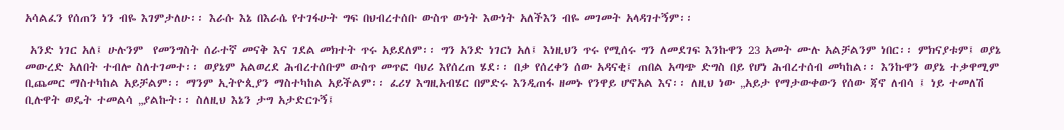አሳልፈን የሰጠን ነን ብዬ እገምታለሁ፡፡ እራሱ እኔ በእራሴ የተገፋሁት ግፍ በህብረተሰቡ ውስጥ ውነት እውነት አለችእን ብዬ መገመት አላዳገተኝም፡፡

 አንድ ነገር አለ፤ ሁሉንም  የመንግስት ሰራተኛ መናቅ እና ገደል መክተት ጥሩ አይደለም፡፡ ግን አንድ ነገርነ አለ፤ እነዚህን ጥሩ የሚሰሩ ግን ለመደገፍ እንኩዋን 23 አመት ሙሉ አልቻልንም ነበር፡፡ ምክናያቱም፤ ወያኔ መውረድ አለበት ተብሎ ስለተገመተ፡፡ ወያኔም አልወረደ ሕብረተሰቡም ውስጥ መጥፎ ባህሪ እየሰረጠ ሄደ፡፡ በቃ የሰረቀን ሰው አዳናቂ፤ ጠበል አጣጭ ድግስ በይ የሆነ ሕብረተሰብ መካከል፡፡ እንኩዋን ወያኔ ተቃዋሚም ቢጨመር ማስተካከል አይቻልም፡፡ ማንም ኢትዮጲያን ማስተካከል አይችልም፡፡ ፈሪሃ እግዚአብሄር በምድሩ እንዲጠፋ ዘመኑ የንዋይ ሆኖአል እና፡፡ ለዚህ ነው „አይታ የማታውቀውን የሰው ጃኖ ለብሳ ፤ ነይ ተመለሽ ቢሉዋት ወዴት ተመልሳ „ያልኩት፡፡ ስለዚህ እኔን ታግ አታድርጉኝ፤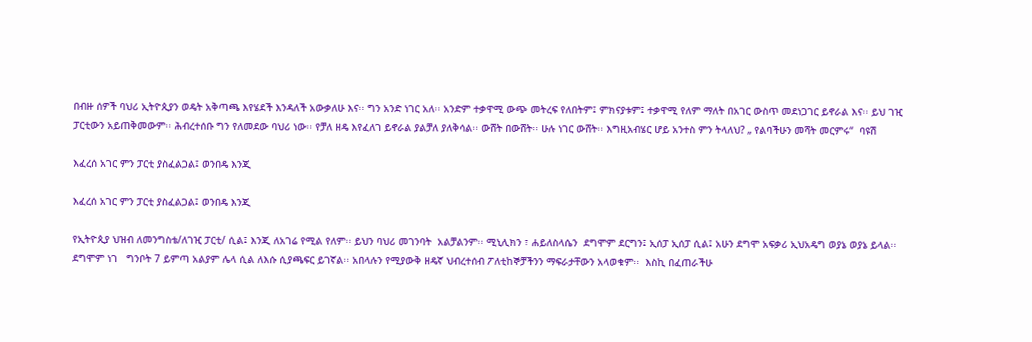በብዙ ሰዎች ባህሪ ኢትዮጲያን ወዴት አቅጣጫ እየሄደች እንዳለች አውቃለሁ እና፡፡ ግን አንድ ነገር አለ፡፡ አንድም ተቃዋሚ ውጭ መትረፍ የለበትም፤ ምክናያቱም፤ ተቃዋሚ የለም ማለት በአገር ውስጥ መደነጋገር ይኖራል እና፡፡ ይህ ገዢ ፓርቲውን አይጠቅመውም፡፡ ሕብረተሰቡ ግን የለመደው ባህሪ ነው፡፡ የቻለ ዘዴ እየፈለገ ይኖራል ያልቻለ ያለቅሳል፡፡ ውሸት በውሸት፡፡ ሁሉ ነገር ውሸት፡፡ እግዚአብሄር ሆይ አንተስ ምን ትላለህ? „ የልባችሁን መሻት መርምሩ“  ባዩሽ

እፈረሰ አገር ምን ፓርቲ ያስፈልጋል፤ ወንበዴ እንጂ

እፈረሰ አገር ምን ፓርቲ ያስፈልጋል፤ ወንበዴ እንጂ

የኢትዮጲያ ህዝብ ለመንግስቴ/ለገዢ ፓርቲ/ ሲል፤ እንጂ ለአገሬ የሚል የለም፡፡ ይህን ባህሪ መገንባት  አልቻልንም፡፡ ሚኒሊክን ፣ ሐይለስላሴን  ደግሞም ደርግን፤ ኢሰፓ ኢሰፓ ሲል፤ አሁን ደግሞ አፍቃሪ ኢህአዴግ ወያኔ ወያኔ ይላል፡፡  ደግሞም ነገ   ግንቦት 7 ይምጣ አልያም ሌላ ሲል ለእሱ ሲያጫፍር ይገኛል፡፡ አበላሉን የሚያውቅ ዘዴኛ ህብረተሰብ ፖለቲከኞቻችንን ማፍራታቸውን አላወቁም፡፡  እስኪ በፈጠራችሁ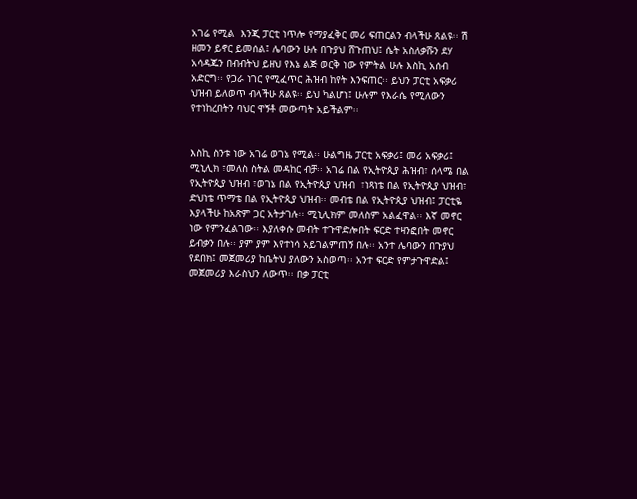አገሬ የሚል  እንጂ ፓርቲ ነጥሎ የማያፈቅር መሪ ፍጠርልን ብላችሁ ጸልዩ፡፡ ሽ ዘመን ይኖር ይመሰል፤ ሌባውን ሁሉ በጉያህ ሸጉጠህ፤ ሴት አስለቃሹን ደሃ አሳዳጁን በብብትህ ይዘህ የእኔ ልጅ ወርቅ ነው የምትል ሁሉ እስኪ አሰብ አድርግ፡፡ የጋራ ነገር የሚፈጥር ሕዝብ ከየት እንፍጠር፡፡ ይህን ፓርቲ አፍቃሪ ህዝብ ይለወጥ ብላችሁ ጸልዩ፡፡ ይህ ካልሆነ፤ ሁሉም የእራሴ የሚለውን የተነከረበትን ባህር ዋኝቶ መውጣት አይችልም፡፡


እስኪ ስንቱ ነው አገሬ ወገኔ የሚል፡፡ ሁልግዜ ፓርቲ አፍቃሪ፤ መሪ አፍቃሪ፤ ሚኒሊክ ፣መለስ ስትል መዳከር ብቻ፡፡ አገሬ በል የኢትዮጲያ ሕዝብ፣ ሰላሜ በል የኢትዮጲያ ህዝብ ፣ወገኔ በል የኢትዮጲያ ህዝብ  ፣ነጻነቴ በል የኢትዮጲያ ህዝብ፣ ድህነቴ ጥማቴ በል የኢትዮጲያ ህዝብ፡፡ መብቴ በል የኢትዮጲያ ህዝብ፤ ፓርቲዬ እያላችሁ ከአጽም ጋር አትታገሉ፡፡ ሚኒሊክም መለስም አልፈዋል፡፡ እኛ መኖር ነው የምንፈልገው፡፡ እያለቀሱ መብት ተጉዋድሎበት ፍርድ ተዛንፎበት መኖር ይብቃን በሉ፡፡ ያም ያም እየተነሳ አይገልምጠኝ በሉ፡፡ አንተ ሌባውን በጉያህ የደበክ፤ መጀመሪያ ከቤትህ ያለውን አስወጣ፡፡ አንተ ፍርድ የምታጉዋድል፤ መጀመሪያ እራስህን ለውጥ፡፡ በቃ ፓርቲ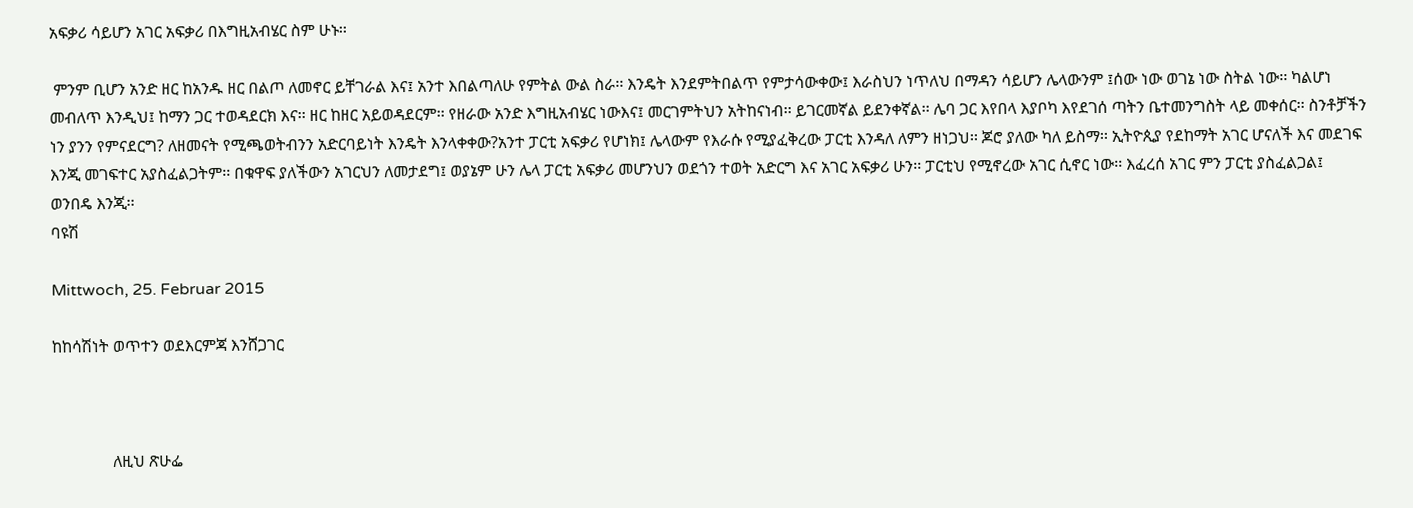አፍቃሪ ሳይሆን አገር አፍቃሪ በእግዚአብሄር ስም ሁኑ፡፡

 ምንም ቢሆን አንድ ዘር ከአንዱ ዘር በልጦ ለመኖር ይቸገራል እና፤ አንተ እበልጣለሁ የምትል ውል ስራ፡፡ እንዴት እንደምትበልጥ የምታሳውቀው፤ እራስህን ነጥለህ በማዳን ሳይሆን ሌላውንም ፤ሰው ነው ወገኔ ነው ስትል ነው፡፡ ካልሆነ መብለጥ እንዲህ፤ ከማን ጋር ተወዳደርክ እና፡፡ ዘር ከዘር አይወዳደርም፡፡ የዘራው አንድ እግዚአብሄር ነውእና፤ መርገምትህን አትከናነብ፡፡ ይገርመኛል ይደንቀኛል፡፡ ሌባ ጋር እየበላ እያቦካ እየደገሰ ጣትን ቤተመንግስት ላይ መቀሰር፡፡ ስንቶቻችን ነን ያንን የምናደርግ? ለዘመናት የሚጫወትብንን አድርባይነት እንዴት እንላቀቀው?አንተ ፓርቲ አፍቃሪ የሆነክ፤ ሌላውም የእራሱ የሚያፈቅረው ፓርቲ እንዳለ ለምን ዘነጋህ፡፡ ጆሮ ያለው ካለ ይስማ፡፡ ኢትዮጲያ የደከማት አገር ሆናለች እና መደገፍ እንጂ መገፍተር አያስፈልጋትም፡፡ በቁዋፍ ያለችውን አገርህን ለመታደግ፤ ወያኔም ሁን ሌላ ፓርቲ አፍቃሪ መሆንህን ወደጎን ተወት አድርግ እና አገር አፍቃሪ ሁን፡፡ ፓርቲህ የሚኖረው አገር ሲኖር ነው፡፡ እፈረሰ አገር ምን ፓርቲ ያስፈልጋል፤ ወንበዴ እንጂ፡፡
ባዩሽ

Mittwoch, 25. Februar 2015

ከከሳሽነት ወጥተን ወደእርምጃ እንሸጋገር



               ለዚህ ጽሁፌ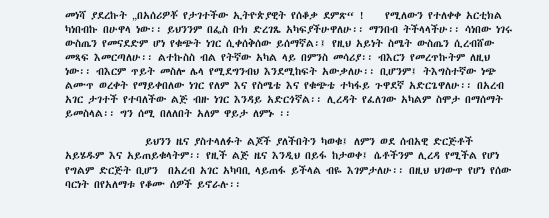መነሻ ያደረኩት „በአሰሪዎቾ የታገተችው ኢትዮጵያዊት የሰቆቃ ደምጽ“ !    የሚለውን የተለቀቀ አርቲክል ካነበብኩ በሁዋላ ነው፡፡ ይህንንም በፌስ ቡክ ድረገጼ አካፍያችሁዋለሁ፡፡ ማንበብ ትችላላችሁ፡፡ ሳነበው ነገሩ ውስጤን የመናደድም ሆነ የቁጭት ነገር ሲቀሰቅሰው ይሰማኛል፡፤ የዚህ አይነት ስሜት ውስጤን ሲረብሸው መጻፍ እመርጣለሁ፡፡ ልተኩስስ ብል የትኛው አካል ላይ በምንስ መሳሪያ፡፡ ብእርን የመረጥኩትም ለዚህ ነው፡፡ ብእርም ጥይት መስሎ ሌላ የሚደግንብህ እንደሚከፍት አውቃለሁ፡፡ ቢሆንም፤ ትእግስተኛው ነጭ ልሙጥ ወረቀት የማይቀበለው ነገር የለም እና የስሜቴ እና የቁጭቴ ተካፋይ ጉዋደኛ አድርጌዋለሁ፡፡ በአረብ አገር ታገተች የተባለችው ልጅ ብዙ ነገር እንዳይ አድርጎኛል፡፡ ሊረዳት የፈለገው አካልም ስሞታ በማሰማት ይመስላል፡፡ ግን ሰሚ በለለበት አለም ዋይታ ለምኑ ፡፡

                ይህንን ዜና ያስተላለፉት ልጆች ያለችበትን ካወቁ፤ ለምን ወደ ሰብአዊ ድርጅቶች አይሄዱም እና አይጠይቁላትም፡፡ የዚች ልጅ ዜና እንዲህ በይፋ ከታወቀ፤ ሴቶችንም ሊረዳ የሚችል የሆነ የግልም ድርጅት ቢሆን  በአረብ አገር አካባቢ ላይጠፋ ይችላል ብዬ እገምታለሁ፡፡ በዚህ ህገውጥ የሆነ የሰው ባርነት በየአለማቱ የቆሙ ሰዎች ይኖራሉ፡፡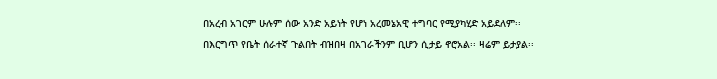በአረብ አገርም ሁሉም ሰው አንድ አይነት የሆነ አረመኔአዊ ተግባር የሚያካሂድ አይደለም፡፡ በእርግጥ የቤት ሰራተኛ ጉልበት ብዝበዛ በአገራችንም ቢሆን ሲታይ ኖሮአል፡፡ ዛሬም ይታያል፡፡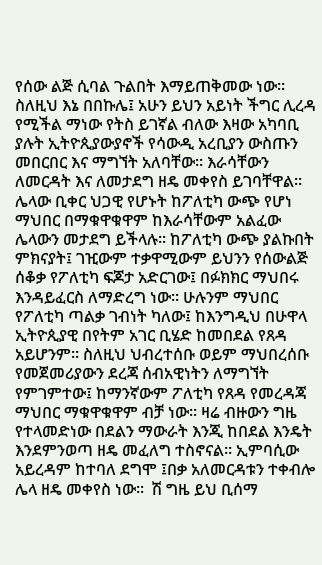የሰው ልጅ ሲባል ጉልበት እማይጠቅመው ነው፡፡ ስለዚህ እኔ በበኩሌ፤ አሁን ይህን አይነት ችግር ሊረዳ የሚችል ማነው የትስ ይገኛል ብለው እዛው አካባቢ ያሉት ኢትዮጲያውያኖች የሳውዲ አረቢያን ውስጡን መበርበር እና ማግኘት አለባቸው፡፡ እራሳቸውን ለመርዳት እና ለመታደግ ዘዴ መቀየስ ይገባቸዋል፡፡ ሌላው ቢቀር ህጋዊ የሆኑት ከፖለቲካ ውጭ የሆነ ማህበር በማቁዋቁዋም ከእራሳቸውም አልፈው ሌላውን መታደግ ይችላሉ፡፡ ከፖለቲካ ውጭ ያልኩበት ምክናያት፤ ገዢውም ተቃዋሚውም ይህንን የሰውልጅ ሰቆቃ የፖለቲካ ፍጆታ አድርገው፤ በፉክክር ማህበሩ እንዳይፈርስ ለማድረግ ነው፡፡ ሁሉንም ማህበር የፖለቲካ ጣልቃ ገብነት ካለው፤ ከእንግዲህ በሁዋላ ኢትዮጲያዊ በየትም አገር ቢሄድ ከመበደል የጸዳ አይሆንም፡፡ ስለዚህ ህብረተሰቡ ወይም ማህበረሰቡ የመጀመሪያውን ደረጃ ሰብአዊነትን ለማግኘት የምገምተው፤ ከማንኛውም ፖለቲካ የጸዳ የመረዳጃ ማህበር ማቁዋቁዋም ብቻ ነው፡፡ ዛሬ ብዙውን ግዜ የተላመድነው በደልን ማውራት እንጂ ከበደል እንዴት እንደምንወጣ ዘዴ መፈለግ ተስኖናል፡፡ ኢምባሲው አይረዳም ከተባለ ደግሞ ፤በቃ አለመርዳቱን ተቀብሎ ሌላ ዘዴ መቀየስ ነው፡፡  ሽ ግዜ ይህ ቢሰማ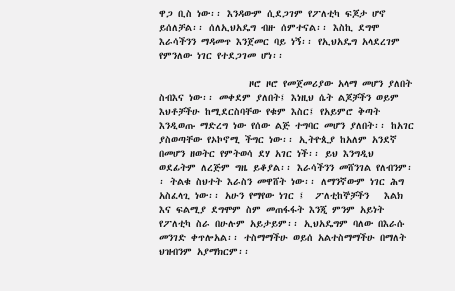ዋጋ ቢስ ነው፡፡ እንዳውም ሲደጋገም የፖለቲካ ፍጆታ ሆኖ ይሰለቻል፡፡ ሰለኢህአዴግ ብዙ ሰምተናል፡፡ እስኪ ደግሞ እራሳችንን ማዳመጥ እንጀመር ባይ ነኝ፡፡ የኢህአዴግ አላደረገም የምንለው ነገር የተደጋገመ ሆነ፡፡

                  ዞሮ ዞሮ የመጀመሪያው አላማ መሆን ያለበት ስብእና ነው፡፡ መቀደም ያለበት፤ እነዚህ ሴት ልጆቻችን ወይም እህቶቻችሁ ከሚደርስባቸው የቁም እስር፤ የአይምሮ ቅጣት እንዲወጡ ማድረግ ነው የሰው ልጅ ተግባር መሆን ያለበት፡፡ ከአገር ያስወጣቸው የኦኮኖሚ ችግር ነው፡፡ ኢትዮጲያ ከአለም አንደኛ በመሆን ዘወትር የምትወሳ ደሃ አገር ነች፡፡ ይህ እንግዲህ ወደፊትም ለረጅም ግዜ ይቆያል፡፡ እራሳችንን መሸንገል የለብንም፡፡ ትልቁ ስህተት እራስን መዋሸት ነው፡፡ ለማንኛውም ነገር ሕግ አስፈላጊ ነው፡፡ አሁን የማየው ነገር ፤  ፖለቲከኞቻችን   እልክ እና ፍልሚያ ደግሞም ስም መጠፋፋት እንጂ ምንም አይነት የፖለቲካ ስራ በሁሉም አይታይም፡፡ ኢህአዴግም ባለው በእራሱ መንገድ ቀጥሎአል፡፡ ተስማማችሁ ወይሰ አልተስማማችሁ በማለት ህዝብንም አያማክርም፡፡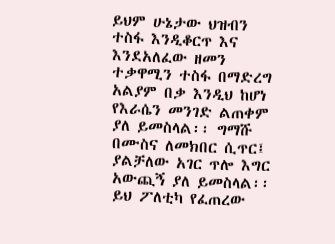ይህም ሁኔታው ህዝብን ተስፋ እንዲቆርጥ እና እንደአለፈው ዘመን ተቃዋሚን ተስፋ በማድረግ  አልያም በቃ እንዲህ ከሆነ የእራሴን መንገድ ልጠቀም ያለ ይመስላል፡፡ ግማሹ በሙስና ለመክበር ሲጥር፤ ያልቻለው አገር ጥሎ እግር አውጪኝ ያለ ይመስላል፡፡ ይህ ፖለቲካ የፈጠረው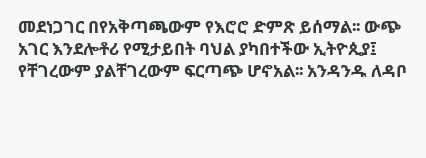መደነጋገር በየአቅጣጫውም የእሮሮ ድምጽ ይሰማል፡፡ ውጭ አገር እንደሎቶሪ የሚታይበት ባህል ያካበተችው ኢትዮጲያ፤ የቸገረውም ያልቸገረውም ፍርጣጭ ሆኖአል፡፡ አንዳንዱ ለዳቦ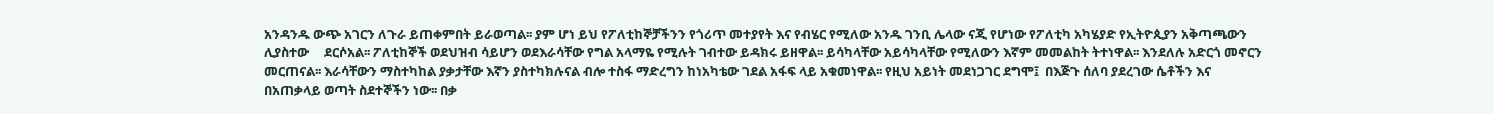አንዳንዱ ውጭ አገርን ለጉራ ይጠቀምበት ይራወጣል፡፡ ያም ሆነ ይህ የፖለቲከኞቻችንን የጎሪጥ መተያየት እና የብሄር የሚለው አንዱ ገንቢ ሌላው ናጂ የሆነው የፖለቲካ አካሄያድ የኢትዮጲያን አቅጣጫውን ሊያስተው     ደርሶአል፡፡ ፖለቲከኞች ወደህዝብ ሳይሆን ወደእራሳቸው የግል አላማዬ የሚሉት ገብተው ይዳክሩ ይዘዋል፡፡ ይሳካላቸው አይሳካላቸው የሚለውን እኛም መመልከት ትተነዋል፡፡ እንደለሉ አድርጎ መኖርን መርጠናል፡፡ እራሳቸውን ማስተካከል ያቃታቸው እኛን ያስተካክሉናል ብሎ ተስፋ ማድረግን ከነአካቴው ገደል አፋፍ ላይ አቁመነዋል፡፡ የዚህ አይነት መደነጋገር ደግሞ፤  በእጅጉ ሰለባ ያደረገው ሴቶችን እና በአጠቃላይ ወጣት ስደተኞችን ነው፡፡ በቃ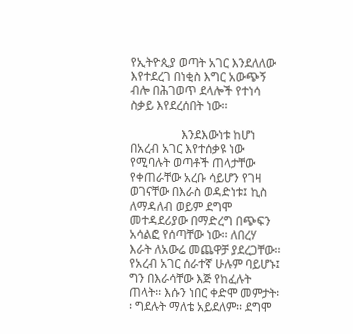የኢትዮጲያ ወጣት አገር እንደለለው እየተደረገ በነቂስ እግር አውጭኝ ብሎ በሕገወጥ ደላሎች የተነሳ ስቃይ እየደረሰበት ነው፡፡

                 እንደእውነቱ ከሆነ በአረብ አገር እየተሰቃዩ ነው የሚባሉት ወጣቶች ጠላታቸው የቀጠራቸው አረቡ ሳይሆን የገዛ ወገናቸው በእራስ ወዳድነቱ፤ ኪስ ለማዳለብ ወይም ደግሞ መተዳደሪያው በማድረግ በጭፍን አሳልፎ የሰጣቸው ነው፡፡ ለበረሃ እራት ለአውሬ መጨዋቻ ያደረጋቸው፡፡  የአረብ አገር ሰራተኛ ሁሉም ባይሆኑ፤ ግን በእራሳቸው እጅ የከፈሉት ጠላት፡፡ እሱን ነበር ቀድሞ መምታት፡፡ ግደሉት ማለቴ አይደለም፡፡ ደግሞ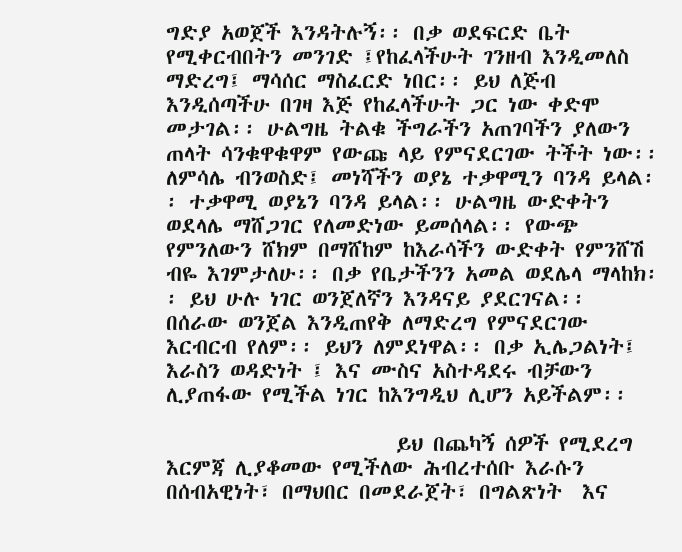ግድያ አወጀች እንዳትሉኝ፡፡ በቃ ወደፍርድ ቤት የሚቀርብበትን መንገድ ፤የከፈላችሁት ገንዘብ እንዲመለስ ማድረግ፤ ማሳሰር ማስፈርድ ነበር፡፡ ይህ ለጅብ እንዲሰጣችሁ በገዛ እጅ የከፈላችሁት ጋር ነው ቀድሞ መታገል፡፡ ሁልግዜ ትልቁ ችግራችን አጠገባችን ያለውን ጠላት ሳንቁዋቁዋም የውጩ ላይ የምናደርገው ትችት ነው፡፡ ለምሳሌ ብንወስድ፤ መነሻችን ወያኔ ተቃዋሚን ባንዳ ይላል፡፡ ተቃዋሚ ወያኔን ባንዳ ይላል፡፡ ሁልግዜ ውድቀትን ወደላሌ ማሸጋገር የለመድነው ይመሰላል፡፡ የውጭ የምንለውን ሸክም በማሸከም ከእራሳችን ውድቀት የምንሸሽ ብዬ እገምታለሁ፡፡ በቃ የቤታችንን አመል ወደሌላ ማላከክ፡፡ ይህ ሁሉ ነገር ወንጀለኛን እንዳናይ ያደርገናል፡፡  በሰራው ወንጀል እንዲጠየቅ ለማድረግ የምናደርገው እርብርብ የለም፡፡ ይህን ለምደነዋል፡፡ በቃ ኢሌጋልነት፤ እራስን ወዳድነት ፤ እና ሙስና አስተዳደሩ ብቻውን ሊያጠፋው የሚችል ነገር ከእንግዲህ ሊሆን አይችልም፡፡

                       ይህ በጨካኝ ሰዎች የሚደረግ እርምጃ ሊያቆመው የሚችለው ሕብረተሰቡ እራሱን በሰብአዊነት፣ በማህበር በመደራጀት፣ በግልጽነት  እና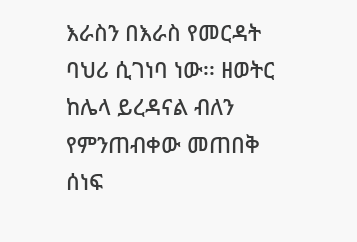እራስን በእራስ የመርዳት ባህሪ ሲገነባ ነው፡፡ ዘወትር ከሌላ ይረዳናል ብለን የምንጠብቀው መጠበቅ ሰነፍ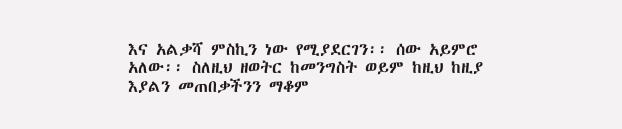እና አልቃሻ ምስኪን ነው የሚያደርገን፡፡ ሰው አይምሮ አለው፡፡ ስለዚህ ዘወትር ከመንግስት ወይም ከዚህ ከዚያ እያልን መጠበቃችንን ማቆም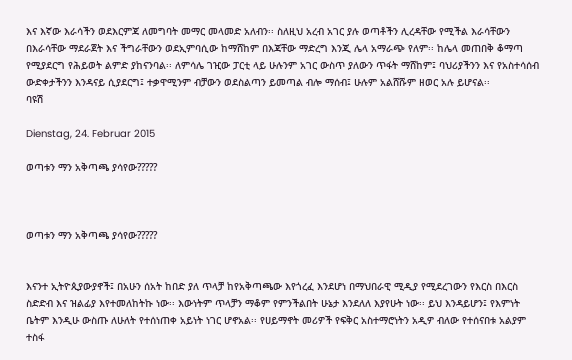እና እኛው እራሳችን ወደእርምጃ ለመግባት መማር መላመድ አለብን፡፡ ስለዚህ አረብ አገር ያሉ ወጣቶችን ሊረዳቸው የሚችል እራሳቸውን በእራሳቸው ማደራጀት እና ችግራቸውን ወደኢምባሲው ከማሸከም በእጃቸው ማድረግ እንጂ ሌላ አማራጭ የለም፡፡ ከሌላ መጠበቅ ቆማጣ የሚያደርግ የሕይወት ልምድ ያከናንባል፡፡ ለምሳሌ ገዢው ፓርቲ ላይ ሁሉንም አገር ውስጥ ያለውን ጥፋት ማሸከም፤ ባህሪያችንን እና የአስተሳሰብ ውድቀታችንን እንዳናይ ሲያደርግ፤ ተቃዋሚንም ብቻውን ወደስልጣን ይመጣል ብሎ ማሰብ፤ ሁሉም አልሸሹም ዘወር አሉ ይሆናል፡፡
ባዩሽ

Dienstag, 24. Februar 2015

ወጣቱን ማን አቅጣጫ ያሳየው?????



ወጣቱን ማን አቅጣጫ ያሳየው?????


እናንተ ኢትዮጲያውያኖች፤ በአሁን ሰአት ከበድ ያለ ጥላቻ ከየአቅጣጫው እየጎረፈ እንደሆነ በማህበራዊ ሚዲያ የሚደረገውን የእርስ በእርስ ስድድብ እና ዝልፊያ እየተመለከትኩ ነው፡፡ እውነትም ጥላቻን ማቆም የምንችልበት ሁኔታ እንደለለ እያየሁት ነው፡፡ ይህ እንዳይሆን፤ የእምነት ቤትም እንዲሁ ውስጡ ለሁለት የተሰነጠቀ አይነት ነገር ሆኖአል፡፡ የሀይማኖት መሪዎች የፍቅር አስተማሮነትን አዲዎ ብለው የተሰናበቱ አልያም ተስፋ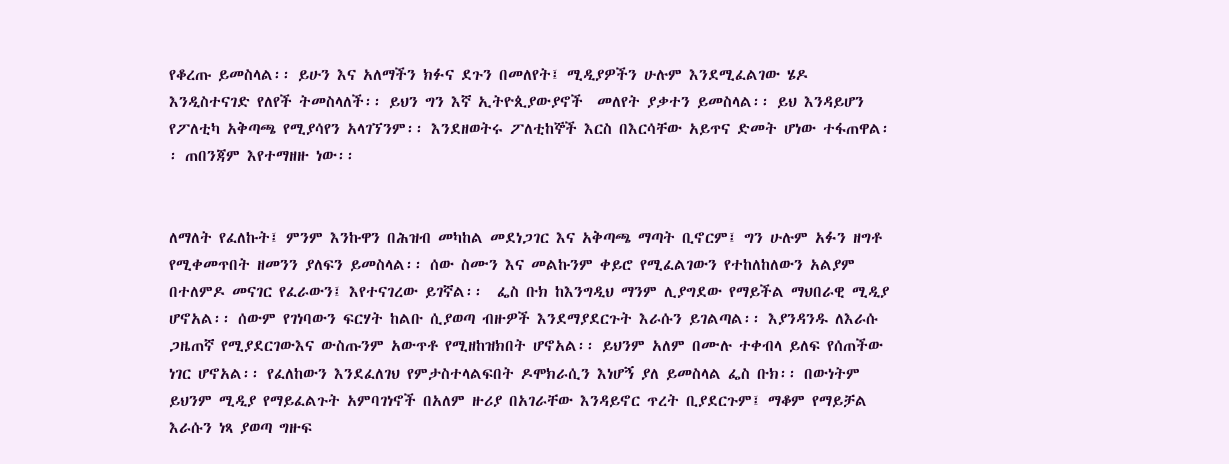የቆረጡ ይመስላል፡፡ ይሁን እና አለማችን ክፉና ደጉን በመለየት፤ ሚዲያዎችን ሁሉም እንደሚፈልገው ሄዶ እንዲስተናገድ የለየች ትመስላለች፡፡ ይህን ግን እኛ ኢትዮጲያውያኖች  መለየት ያቃተን ይመስላል፡፡ ይህ እንዳይሆን የፖለቲካ አቅጣጫ የሚያሳየን አላገኘንም፡፡ እንደዘወትሩ ፖለቲከኞች እርስ በእርሳቸው አይጥና ድመት ሆነው ተፋጠዋል፡፡ ጠበንጃም እየተማዘዙ ነው፡፡


ለማለት የፈለኩት፤ ምንም እንኩዋን በሕዝብ መካከል መደነጋገር እና አቅጣጫ ማጣት ቢኖርም፤ ግን ሁሉም አፉን ዘግቶ የሚቀመጥበት ዘመንን ያለፍን ይመስላል፡፡ ሰው ስሙን እና መልኩንም ቀይሮ የሚፈልገውን የተከለከለውን አልያም በተለምዶ መናገር የፈራውን፤ እየተናገረው ይገኛል፡፡  ፌስ ቡክ ከእንግዲህ ማንም ሊያግደው የማይችል ማህበራዊ ሚዲያ ሆኖአል፡፡ ሰውም የገነባውን ፍርሃት ከልቡ ሲያወጣ ብዙዎች እንደማያደርጉት እራሱን ይገልጣል፡፡ እያንዳንዱ ለእራሱ ጋዜጠኛ የሚያደርገውእና ውስጡንም አውጥቶ የሚዘከዝክበት ሆኖአል፡፡ ይህንም አለም በሙሉ ተቀብላ ይለፍ የሰጠችው ነገር ሆኖአል፡፡ የፈለከውን እንደፈለገህ የምታስተላልፍበት ዶሞክራሲን እነሆኝ ያለ ይመስላል ፌስ ቡክ፡፡ በውነትም ይህንም ሚዲያ የማይፈልጉት አምባገነኖች በአለም ዙሪያ በአገራቸው እንዳይኖር ጥረት ቢያደርጉም፤ ማቆም የማይቻል እራሱን ነጻ ያወጣ ግዙፍ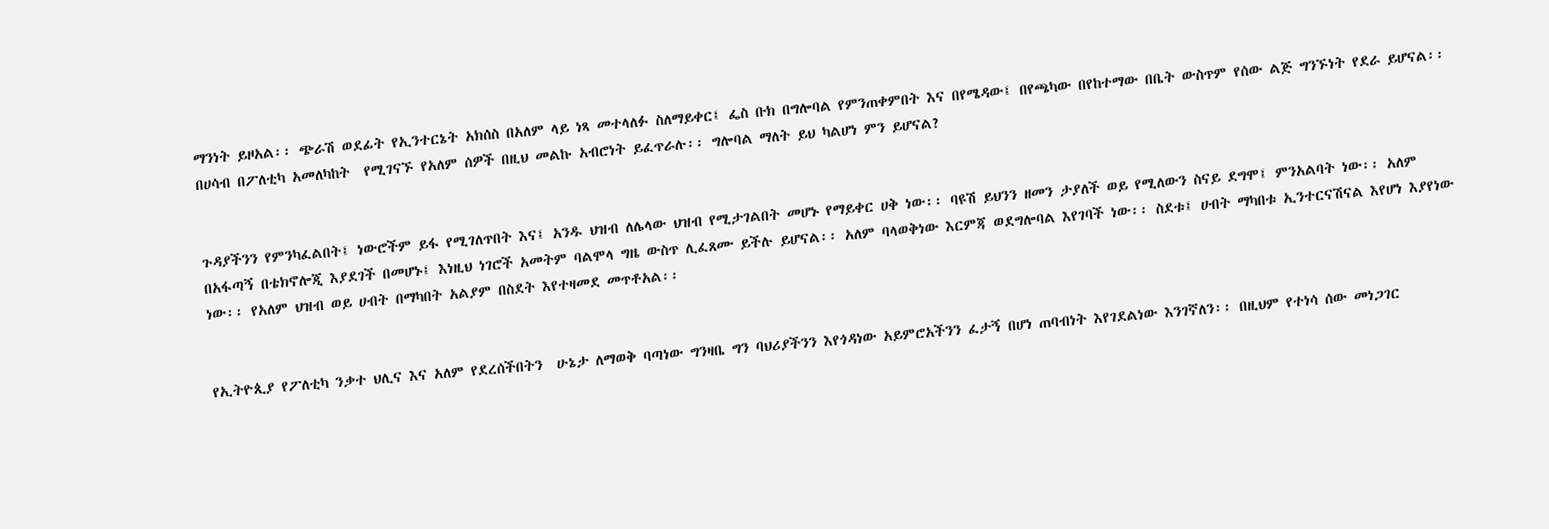ማንነት ይዞአል፡፡ ጭራሽ ወደፊት የኢንተርኔት አክሰስ በአለም ላይ ነጻ መተላለፉ ስለማይቀር፤ ፌስ ቡክ በግሎባል የምንጠቀምበት እና በየሜዳው፤ በየጫካው በየከተማው በቤት ውስጥም የሰው ልጅ ግንኙነት የደራ ይሆናል፡፡ በሀሳብ በፖለቲካ አመለካከት  የሚገናኙ የአለም ሰዎች በዚህ መልኩ አብሮነት ይፈጥራሉ፡፡ ግሎባል ማለት ይህ ካልሆነ ምን ይሆናል?


ጉዳያችንን የምንካፈልበት፤ ነውሮችም ይፋ የሚገለጥበት እና፤ አንዱ ህዝብ ለሌላው ህዝብ የሚታገልበት መሆኑ የማይቀር ሀቅ ነው፡፡ ባዩሽ ይህንን ዘመን ታያለች ወይ የሚለውን ስናይ ደግሞ፤ ምንአልባት ነው፡፡ አለም በአፋጣኝ በቴክኖሎጂ እያደገች በመሆኑ፤ እነዚህ ነገሮች አመትም ባልሞላ ግዜ ውስጥ ሊፈጸሙ ይችሉ ይሆናል፡፡ አለም ባላወቅነው እርምጃ ወደግሎባል እየገባች ነው፡፡ ስደቱ፤ ሀብት ማካበቱ ኢንተርናሽናል እየሆነ እያየነው ነው፡፡ የአለም ህዝብ ወይ ሀብት በማካበት አልያም በስደት እየተዛመደ መጥቶአል፡፡


የኢትዮጲያ የፖለቲካ ንቃተ ህሊና እና አለም የደረሰችበትን  ሁኔታ ለማወቅ ባጣነው ግንዛቤ ግን ባህሪያችንን እየጎዳነው አይምሮአችንን ፈታኝ በሆነ ጠባብነት እየገደልነው እንገኛለን፡፡ በዚህም የተነሳ ሰው መነጋገር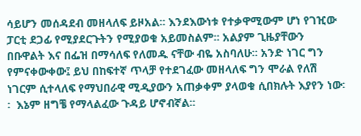ሳይሆን መሰዳደብ መዘላለፍ ይዞአል፡፡ እንደእውነቱ የተቃዋሚውም ሆነ የገዢው ፓርቲ ደጋፊ የሚያደርጉትን የሚያወቁ አይመስልም፡፡ አልያም ጊዜያቸውን በቡዋልት እና በፌዝ በማሳለፍ የለመዱ ናቸው ብዬ አስባለሁ፡፡ አንድ ነገር ግን የምናቀውቀው፤ ይህ በከፍተኛ ጥላቻ የተደገፈው መዘላለፍ ግን ሞራል የለሽ ነገርም ሲተላለፍ የማህበራዊ ሚዲያውን አጠቃቀም ያላወቁ ሲበክሉት እያየን ነው፡፡  እኔም ዘግቼ የማላልፈው ጉዳይ ሆኖብኛል፡፡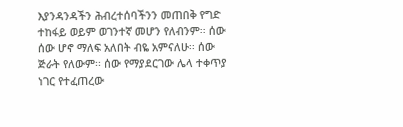እያንዳንዳችን ሕብረተሰባችንን መጠበቅ የግድ ተከፋይ ወይም ወገንተኛ መሆን የለብንም፡፡ ሰው ሰው ሆኖ ማለፍ አለበት ብዬ አምናለሁ፡፡ ሰው ጅራት የለውም፡፡ ሰው የማያደርገው ሌላ ተቀጥያ ነገር የተፈጠረው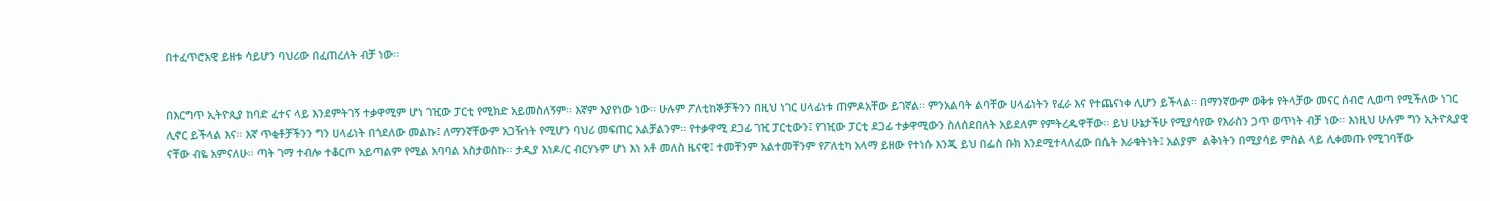በተፈጥሮአዊ ይዘቱ ሳይሆን ባህሪው በፈጠረለት ብቻ ነው፡፡


በእርግጥ ኢትዮጲያ ከባድ ፈተና ላይ እንደምትገኝ ተቃዋሚም ሆነ ገዢው ፓርቲ የሚክድ አይመስለኝም፡፡ እኛም እያየነው ነው፡፡ ሁሉም ፖለቲከኞቻችንን በዚህ ነገር ሀላፊነቱ ጠምዶአቸው ይገኛል፡፡ ምንአልባት ልባቸው ሀላፊነትን የፈራ እና የተጨናነቀ ሊሆን ይችላል፡፡ በማንኛውም ወቅቱ የትላቻው መናር ሰብሮ ሊወጣ የሚችለው ነገር ሊኖር ይችላል እና፡፡ እኛ ጥቂቶቻችንን ግን ሀላፊነት በጎደለው መልኩ፤ ለማንኛቸውም አጋዥነት የሚሆን ባህሪ መፍጠር አልቻልንም፡፡ የተቃዋሚ ደጋፊ ገዢ ፓርቲውን፤ የገዢው ፓርቲ ደጋፊ ተቃዋሚውን ስለሰደበለት አይደለም የምትረዱዋቸው፡፡ ይህ ሁኔታችሁ የሚያሳየው የእራስን ጋጥ ወጥነት ብቻ ነው፡፡ እነዚህ ሁሉም ግን ኢትዮጲያዊ ናቸው ብዬ አምናለሁ፡፡ ጣት ገማ ተብሎ ተቆርጦ አይጣልም የሚል አባባል አስታወስኩ፡፡ ታዲያ እነዶ/ር ብርሃኑም ሆነ እነ አቶ መለስ ዜናዊ፤ ተመቸንም አልተመቸንም የፖለቲካ አላማ ይዘው የተነሱ እንጂ ይህ በፌስ ቡክ እንደሚተላለፈው በሴት እራቁትነት፤ አልያም  ልቅነትን በሚያሳይ ምስል ላይ ሊቀመጡ የሚገባቸው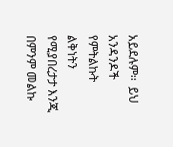አይደሉም፡፡  ይህ አንዳንዶች የምትልኩት ልቅነትን የሚያበረታታ እንጂ በምንም መልኩ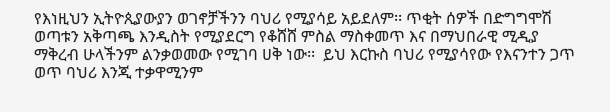የእነዚህን ኢትዮጲያውያን ወገኖቻችንን ባህሪ የሚያሳይ አይደለም፡፡ ጥቂት ሰዎች በድግግሞሽ ወጣቱን አቅጣጫ እንዲስት የሚያደርግ የቆሸሸ ምስል ማስቀመጥ እና በማህበራዊ ሚዲያ ማቅረብ ሁላችንም ልንቃወመው የሚገባ ሀቅ ነው፡፡  ይህ እርኩስ ባህሪ የሚያሳየው የእናንተን ጋጥ ወጥ ባህሪ እንጂ ተቃዋሚንም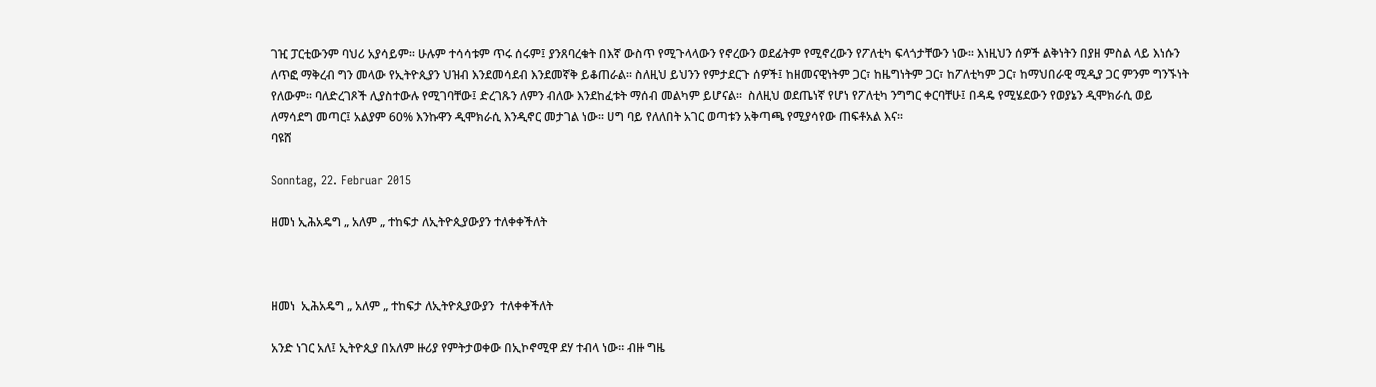ገዢ ፓርቲውንም ባህሪ አያሳይም፡፡ ሁሉም ተሳሳቱም ጥሩ ሰሩም፤ ያንጸባረቁት በእኛ ውስጥ የሚጉላላውን የኖረውን ወደፊትም የሚኖረውን የፖለቲካ ፍላጎታቸውን ነው፡፡ እነዚህን ሰዎች ልቅነትን በያዘ ምስል ላይ እነሱን ለጥፎ ማቅረብ ግን መላው የኢትዮጲያን ህዝብ እንደመሳደብ እንደመኛቅ ይቆጠራል፡፡ ስለዚህ ይህንን የምታደርጉ ሰዎች፤ ከዘመናዊነትም ጋር፣ ከዜግነትም ጋር፣ ከፖለቲካም ጋር፣ ከማህበራዊ ሚዲያ ጋር ምንም ግንኙነት የለውም፡፡ ባለድረገጾች ሊያስተውሉ የሚገባቸው፤ ድረገጹን ለምን ብለው እንደከፈቱት ማሰብ መልካም ይሆናል፡፡  ስለዚህ ወደጤነኛ የሆነ የፖለቲካ ንግግር ቀርባቸሁ፤ በዳዴ የሚሄደውን የወያኔን ዲሞክራሲ ወይ ለማሳደግ መጣር፤ አልያም 60% እንኩዋን ዲሞክራሲ እንዲኖር መታገል ነው፡፡ ሀግ ባይ የለለበት አገር ወጣቱን አቅጣጫ የሚያሳየው ጠፍቶአል እና፡፡
ባዩሸ

Sonntag, 22. Februar 2015

ዘመነ ኢሕአዴግ „ አለም „ ተከፍታ ለኢትዮጲያውያን ተለቀቀችለት



ዘመነ  ኢሕአዴግ „ አለም „ ተከፍታ ለኢትዮጲያውያን  ተለቀቀችለት

አንድ ነገር አለ፤ ኢትዮጲያ በአለም ዙሪያ የምትታወቀው በኢኮኖሚዋ ደሃ ተብላ ነው፡፡ ብዙ ግዜ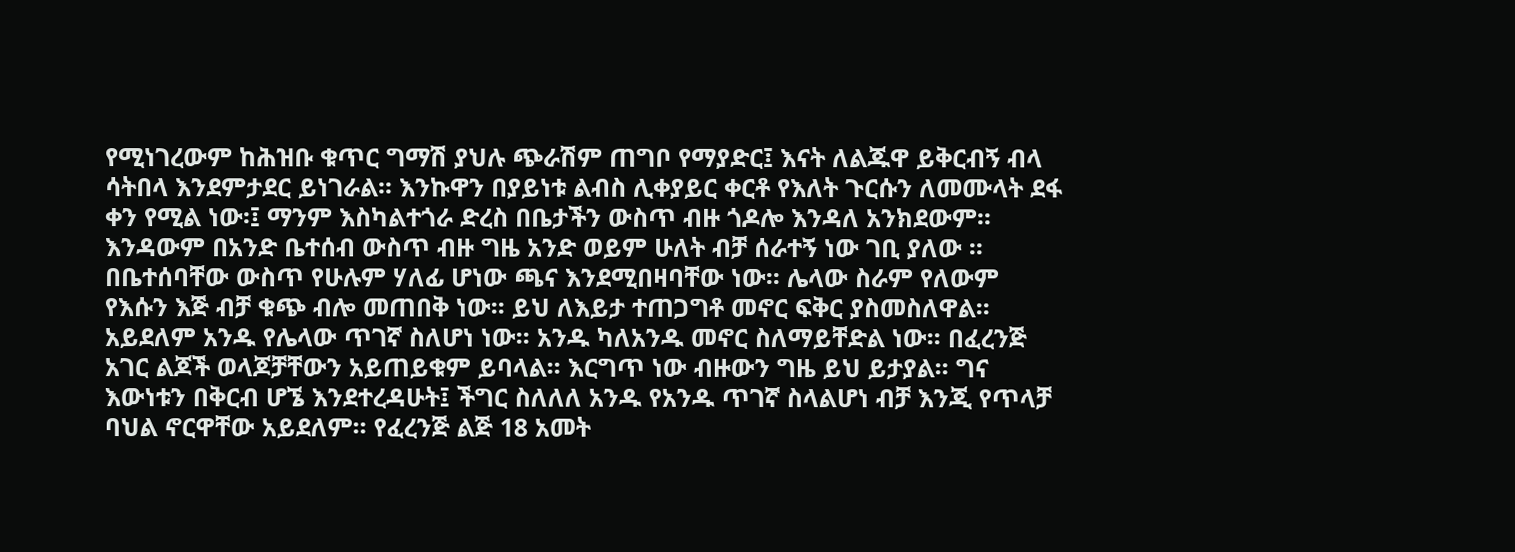የሚነገረውም ከሕዝቡ ቁጥር ግማሽ ያህሉ ጭራሽም ጠግቦ የማያድር፤ እናት ለልጁዋ ይቅርብኝ ብላ ሳትበላ እንደምታደር ይነገራል፡፡ እንኩዋን በያይነቱ ልብስ ሊቀያይር ቀርቶ የእለት ጉርሱን ለመሙላት ደፋ ቀን የሚል ነው፡፤ ማንም እስካልተጎራ ድረስ በቤታችን ውስጥ ብዙ ጎዶሎ እንዳለ አንክደውም፡፡ እንዳውም በአንድ ቤተሰብ ውስጥ ብዙ ግዜ አንድ ወይም ሁለት ብቻ ሰራተኝ ነው ገቢ ያለው ፡፡ በቤተሰባቸው ውስጥ የሁሉም ሃለፊ ሆነው ጫና እንደሚበዛባቸው ነው፡፡ ሌላው ስራም የለውም የእሱን እጅ ብቻ ቁጭ ብሎ መጠበቅ ነው፡፡ ይህ ለእይታ ተጠጋግቶ መኖር ፍቅር ያስመስለዋል፡፡ አይደለም አንዱ የሌላው ጥገኛ ስለሆነ ነው፡፡ አንዱ ካለአንዱ መኖር ስለማይቸድል ነው፡፡ በፈረንጅ አገር ልጆች ወላጆቻቸውን አይጠይቁም ይባላል፡፡ እርግጥ ነው ብዙውን ግዜ ይህ ይታያል፡፡ ግና እውነቱን በቅርብ ሆኜ እንደተረዳሁት፤ ችግር ስለለለ አንዱ የአንዱ ጥገኛ ስላልሆነ ብቻ እንጂ የጥላቻ ባህል ኖርዋቸው አይደለም፡፡ የፈረንጅ ልጅ 18 አመት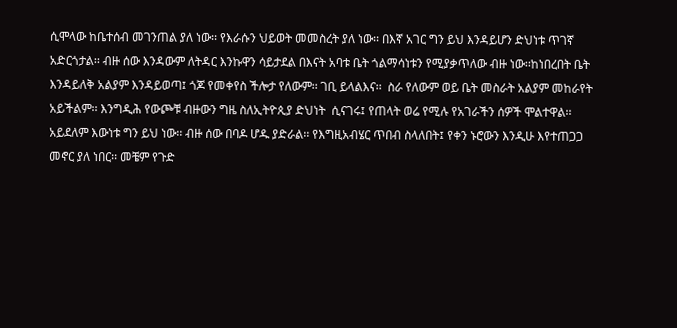ሲሞላው ከቤተሰብ መገንጠል ያለ ነው፡፡ የእራሱን ህይወት መመስረት ያለ ነው፡፡ በእኛ አገር ግን ይህ እንዳይሆን ድህነቱ ጥገኛ አድርጎታል፡፡ ብዙ ሰው እንዳውም ለትዳር እንኩዋን ሳይታደል በእናት አባቱ ቤት ጎልማሳነቱን የሚያቃጥለው ብዙ ነው፡፡ከነበረበት ቤት እንዳይለቅ አልያም እንዳይወጣ፤ ጎጆ የመቀየስ ችሎታ የለውም፡፡ ገቢ ይላልእና፡፡  ስራ የለውም ወይ ቤት መስራት አልያም መከራየት አይችልም፡፡ እንግዲሕ የውጮቹ ብዙውን ግዜ ስለኢትዮጲያ ድህነት  ሲናገሩ፤ የጠላት ወሬ የሚሉ የአገራችን ሰዎች ሞልተዋል፡፡ አይደለም እውነቱ ግን ይህ ነው፡፡ ብዙ ሰው በባዶ ሆዱ ያድራል፡፡ የእግዚአብሄር ጥበብ ስላለበት፤ የቀን ኑሮውን እንዲሁ እየተጠጋጋ  መኖር ያለ ነበር፡፡ መቼም የጉድ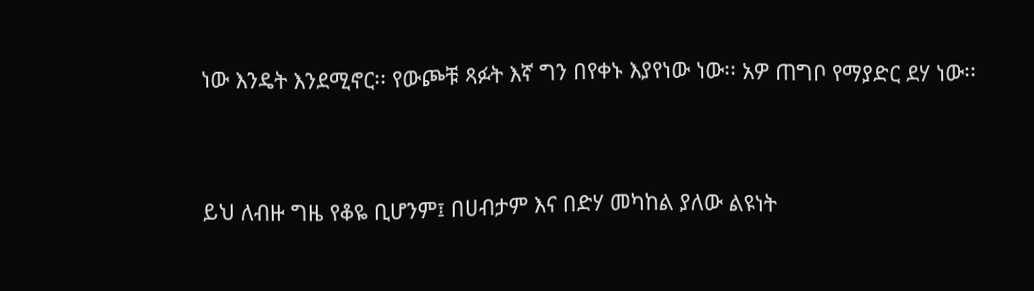ነው እንዴት እንደሚኖር፡፡ የውጮቹ ጻፉት እኛ ግን በየቀኑ እያየነው ነው፡፡ አዎ ጠግቦ የማያድር ደሃ ነው፡፡


ይህ ለብዙ ግዜ የቆዬ ቢሆንም፤ በሀብታም እና በድሃ መካከል ያለው ልዩነት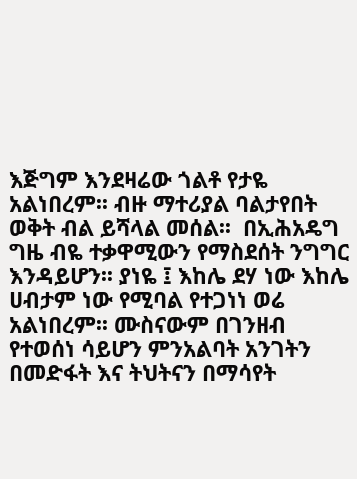እጅግም እንደዛሬው ጎልቶ የታዬ አልነበረም፡፡ ብዙ ማተሪያል ባልታየበት ወቅት ብል ይሻላል መሰል፡፡  በኢሕአዴግ ግዜ ብዬ ተቃዋሚውን የማስደሰት ንግግር እንዳይሆን፡፡ ያነዬ ፤ እከሌ ደሃ ነው እከሌ ሀብታም ነው የሚባል የተጋነነ ወሬ አልነበረም፡፡ ሙስናውም በገንዘብ የተወሰነ ሳይሆን ምንአልባት አንገትን በመድፋት እና ትህትናን በማሳየት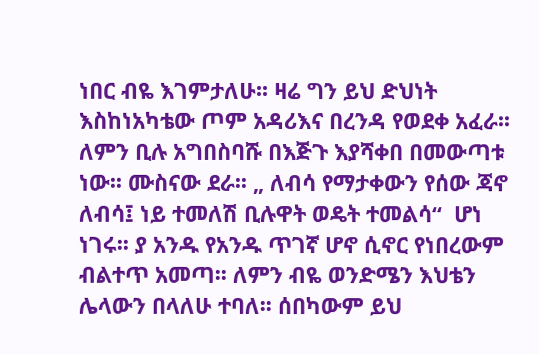ነበር ብዬ እገምታለሁ፡፡ ዛሬ ግን ይህ ድህነት እስከነአካቴው ጦም አዳሪእና በረንዳ የወደቀ አፈራ፡፡ ለምን ቢሉ አግበስባሹ በእጅጉ እያሻቀበ በመውጣቱ ነው፡፡ ሙስናው ደራ፡፡ „ ለብሳ የማታቀውን የሰው ጃኖ ለብሳ፤ ነይ ተመለሽ ቢሉዋት ወዴት ተመልሳ“  ሆነ ነገሩ፡፡ ያ አንዱ የአንዱ ጥገኛ ሆኖ ሲኖር የነበረውም ብልተጥ አመጣ፡፡ ለምን ብዬ ወንድሜን እህቴን ሌላውን በላለሁ ተባለ፡፡ ሰበካውም ይህ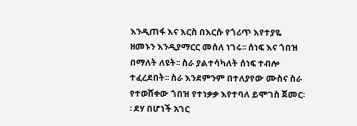እንዲጠፋ እና እርስ በእርሱ የጎሪጥ እየተያዬ ዘመኑን እንዲያማርር መሰለ ነገሩ፡፡ ሰነፍ እና ጎበዝ በማለት ለዩት፡፡ ስራ ያልተሳካለት ሰነፍ ተብሎ ተፈረደበት፡፡ ስራ እንደምንም በተለያየው ሙስና ስራ የተወሸቀው ጎበዝ የተነቃቃ እየተባለ ይሞገስ ጀመር፡፡ ደሃ በሆነች አገር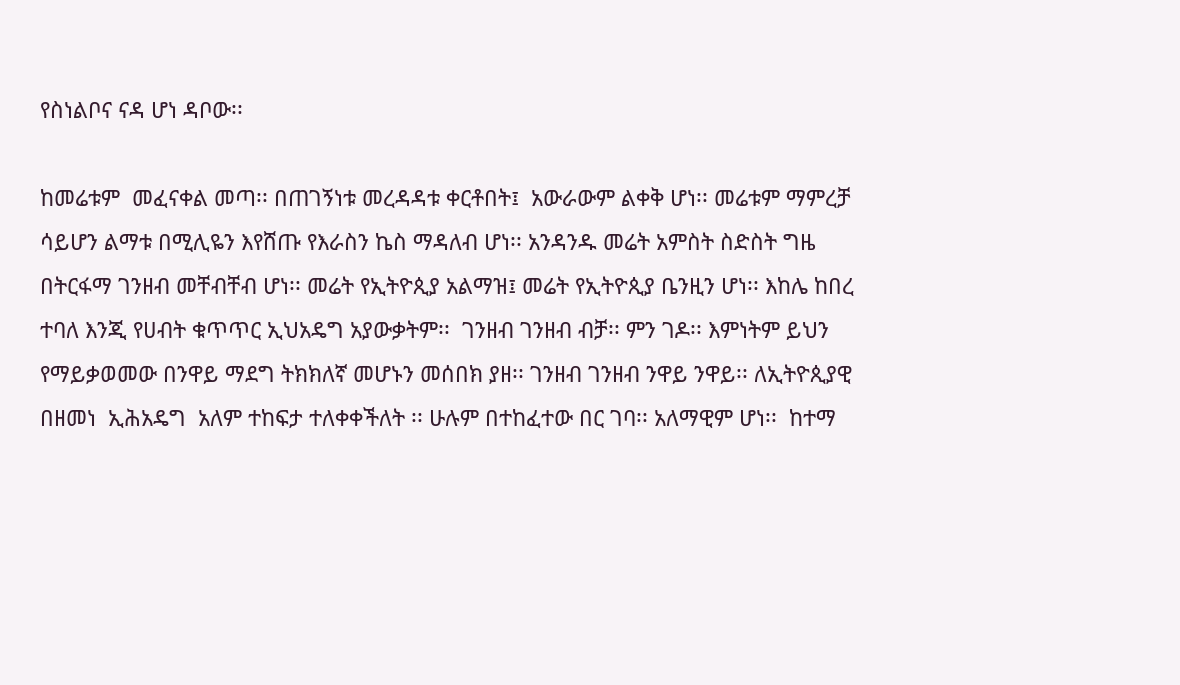የስነልቦና ናዳ ሆነ ዳቦው፡፡

ከመሬቱም  መፈናቀል መጣ፡፡ በጠገኝነቱ መረዳዳቱ ቀርቶበት፤  አውራውም ልቀቅ ሆነ፡፡ መሬቱም ማምረቻ ሳይሆን ልማቱ በሚሊዬን እየሸጡ የእራስን ኬስ ማዳለብ ሆነ፡፡ አንዳንዱ መሬት አምስት ስድስት ግዜ በትርፋማ ገንዘብ መቸብቸብ ሆነ፡፡ መሬት የኢትዮጲያ አልማዝ፤ መሬት የኢትዮጲያ ቤንዚን ሆነ፡፡ እከሌ ከበረ ተባለ እንጂ የሀብት ቁጥጥር ኢህአዴግ አያውቃትም፡፡  ገንዘብ ገንዘብ ብቻ፡፡ ምን ገዶ፡፡ እምነትም ይህን የማይቃወመው በንዋይ ማደግ ትክክለኛ መሆኑን መሰበክ ያዘ፡፡ ገንዘብ ገንዘብ ንዋይ ንዋይ፡፡ ለኢትዮጲያዊ  በዘመነ  ኢሕአዴግ  አለም ተከፍታ ተለቀቀችለት ፡፡ ሁሉም በተከፈተው በር ገባ፡፡ አለማዊም ሆነ፡፡  ከተማ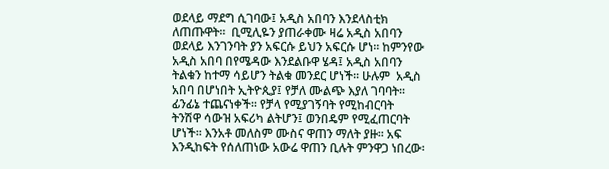ወደላይ ማደግ ሲገባው፤ አዲስ አበባን እንደላስቲክ ለጠጡዋት፡፡  ቢሚሊዬን ያጠራቀሙ ዛሬ አዲስ አበባን ወደላይ እንገንባት ያን አፍርሱ ይህን አፍርሱ ሆነ፡፡ ከምንየው አዲስ አበባ በየሜዳው እንደልቡዋ ሄዳ፤ አዲስ አበባን ትልቁን ከተማ ሳይሆን ትልቁ መንደር ሆነች፡፡ ሁሉም  አዲስ አበባ በሆነበት ኢትዮጲያ፤ የቻለ ሙልጭ እያለ ገባባት፡፡ ፊንፊኔ ተጨናነቀች፡፡ የቻላ የሚያገኝባት የሚከብርባት ትንሽዋ ሳውዝ አፍሪካ ልትሆን፤ ወንበዴም የሚፈጠርባት ሆነች፡፡ እንአቶ መለስም ሙስና ዋጠን ማለት ያዙ፡፡ አፍ እንዲከፍት የሰለጠነው አውሬ ዋጠን ቢሉት ምንዋጋ ነበረው፡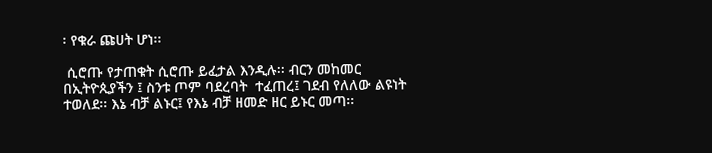፡ የቁራ ጩሀት ሆነ፡፡

 ሲሮጡ የታጠቁት ሲሮጡ ይፈታል እንዲሉ፡፡ ብርን መከመር በኢትዮጲያችን ፤ ስንቱ ጦም ባደረባት  ተፈጠረ፤ ገደብ የለለው ልዩነት ተወለደ፡፡ እኔ ብቻ ልኑር፤ የእኔ ብቻ ዘመድ ዘር ይኑር መጣ፡፡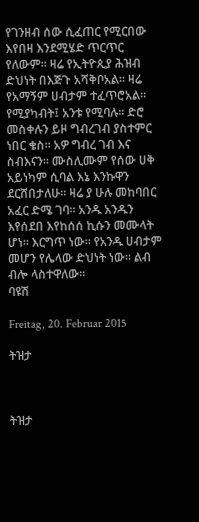የገንዘብ ሰው ሲፈጠር የሚርበው እየበዛ እንደሚሄድ ጥርጥር የለውም፡፡ ዛሬ የኢትዮጲያ ሕዝብ ድህነት በእጅጉ አሻቅቦአል፡፡ ዛሬ የአማኝም ሀብታም ተፈጥሮአል፡፡ የሚያካብት፤ አንቱ የሚባሉ፡፡ ድሮ መስቀሉን ይዞ ግብረገብ ያስተምር ነበር ቄስ፡፡ አዎ ግብረ ገብ እና ስብእናን፡፡ ሙስሊሙም የሰው ሀቅ አይነካም ሲባል እኔ እንኩዋን ደርሸበታለሁ፡፡ ዛሬ ያ ሁሉ መከባበር አፈር ድሜ ገባ፡፡ አንዱ አንዱን እየሰደበ እየከሰሰ ኪሱን መሙላት ሆነ፡፡ እርግጥ ነው፡፡ የአንዱ ሀብታም መሆን የሌላው ድህነት ነው፡፡ ልብ ብሎ ላስተዋለው፡፡
ባዩሽ

Freitag, 20. Februar 2015

ትዝታ



ትዝታ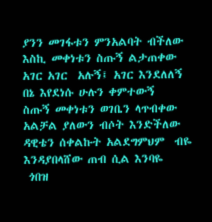ያንን መገፋቱን ምንአልባት ብችለው
እስኪ መቀነቱን ስጡኝ ልታጠቀው
አገር አገር  አሉኝ፤ አገር እንደለለኝ
በኔ እየደነሱ ሁሉን ቀምተውኝ
ስጡኝ መቀነቱን ወገቤን ላጥብቀው
አልቻል ያለውን ብሶት እንድችለው
ዳዊቴን ሰቀልኩት አልደግምህም  ብዬ
እንዳያበላሸው ጠብ ሲል እንባዬ
 ጎበዝ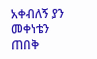አቀብለኝ ያን መቀነቴን
ጠበቅ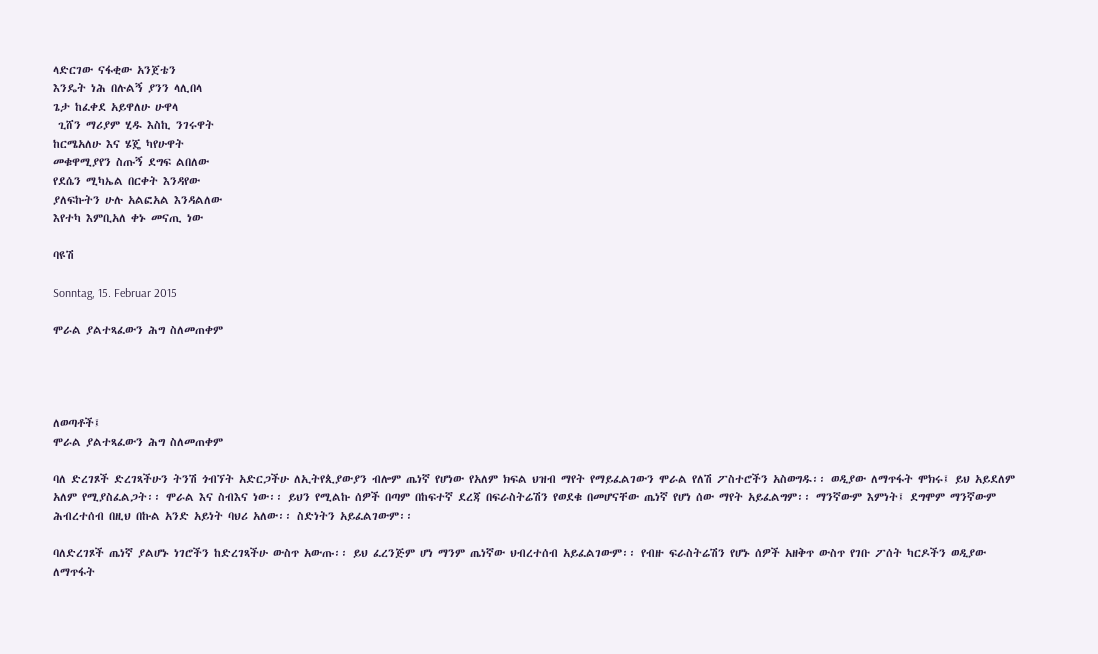ላድርገው ናፋቂው አንጀቴን
እንዴት ነሕ በሉልኝ ያንን ላሊበላ
ጌታ ከፈቀደ አይዋለሁ ሁዋላ
 ጊሸን ማሪያም ሂዱ እስኪ ንገሩዋት
ከርሜአለሁ እና ሄጄ ካየሁዋት
መቁዋሚያየን ስጡኝ ደግፍ ልበለው
የደሴን ሚካኤል በርቀት እንዳየው
ያለፍኩትን ሁሉ አልፎአል እንዳልለው
እየተካ እምቢአለ ቀኑ መናጢ ነው

ባዩሽ

Sonntag, 15. Februar 2015

ሞራል ያልተጻፈውን ሕግ ስለመጠቀም




ለወጣቶች፤
ሞራል ያልተጻፈውን ሕግ ስለመጠቀም

ባለ ድረገጾች ድረገጻችሁን ትንሽ ጎብኘት አድርጋችሁ ለኢትየጲያውያን ብሎም ጤነኛ የሆነው የአለም ክፍል ህዝብ ማየት የማይፈልገውን ሞራል የለሽ ፖስተሮችን አስወግዱ፡፡ ወዲያው ለማጥፋት ሞክሩ፤ ይህ አይደለም አለም የሚያስፈልጋት፡፡ ሞራል እና ስብእና ነው፡፡ ይህን የሚልኩ ሰዎች በጣም በከፍተኛ ደረጃ በፍራስትሬሽን የወደቁ በመሆናቸው ጤነኛ የሆነ ሰው ማየት አይፈልግም፡፡ ማንኛውም እምነት፤ ደግሞም ማንኛውም ሕብረተሰብ በዚህ በኩል አንድ አይነት ባህሪ አለው፡፡ ስድነትን አይፈልገውም፡፡

ባለድረገጾች ጤነኛ ያልሆኑ ነገሮችን ከድረገጻችሁ ውስጥ አውጡ፡፡ ይህ ፈረንጅም ሆነ ማንም ጤነኛው ህብረተሰብ አይፈልገውም፡፡ የብዙ ፍራስትሬሽን የሆኑ ሰዎች አዘቅጥ ውስጥ የገቡ ፖሰት ካርዶችን ወዲያው ለማጥፋት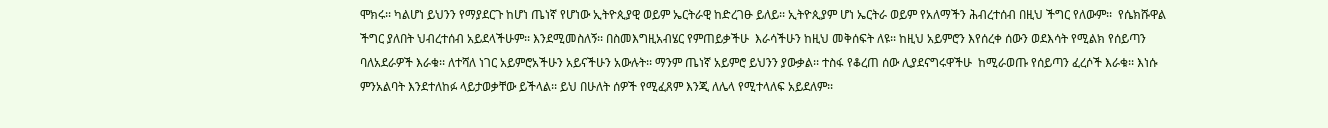ሞክሩ፡፡ ካልሆነ ይህንን የማያደርጉ ከሆነ ጤነኛ የሆነው ኢትዮጲያዊ ወይም ኤርትራዊ ከድረገፁ ይለይ፡፡ ኢትዮጲያም ሆነ ኤርትራ ወይም የአለማችን ሕብረተሰብ በዚህ ችግር የለውም፡፡  የሴክሹዋል ችግር ያለበት ህብረተሰብ አይደላችሁም፡፡ እንደሚመስለኝ፡፡ በስመእግዚአብሄር የምጠይቃችሁ  እራሳችሁን ከዚህ መቅሰፍት ለዩ፡፡ ከዚህ አይምሮን እየሰረቀ ሰውን ወደእሳት የሚልክ የሰይጣን ባለአደራዎች እራቁ፡፡ ለተሻለ ነገር አይምሮአችሁን አይናችሁን አውሉት፡፡ ማንም ጤነኛ አይምሮ ይህንን ያውቃል፡፡ ተስፋ የቆረጠ ሰው ሊያደናግሩዋችሁ  ከሚራወጡ የሰይጣን ፈረሶች እራቁ፡፡ እነሱ ምንአልባት እንደተለከፉ ላይታወቃቸው ይችላል፡፡ ይህ በሁለት ሰዎች የሚፈጸም እንጂ ለሌላ የሚተላለፍ አይደለም፡፡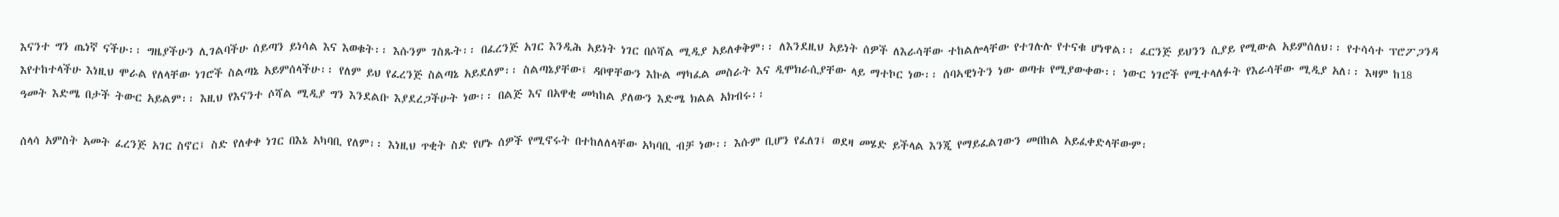እናንተ ግን ጤነኛ ናችሁ፡፡ ግዜያችሁን ሊገልባችሁ ሰይጣን ይነሳል እና እወቁት፡፡ እሱንም ገስጹት፡፡ በፈረንጅ አገር እንዲሕ አይነት ነገር በሶሻል ሚዲያ አይለቀቅም፡፡ ለእንደዚህ አይነት ሰዎች ለእራሳቸው ተከልሎላቸው የተገሉሉ የተናቁ ሆነዋል፡፡ ፈርንጅ ይህንን ሲያይ የሚውል አይምሰለህ፡፡ የተሳሳተ ፕሮፖጋንዳ እየተከተላችሁ እነዚህ ሞራል የለላቸው ነገሮች ስልጣኔ አይምሰላችሁ፡፡ የለም ይህ የፈረንጅ ስልጣኔ አይደለም፡፡ ስልጣኔያቸው፤ ዳቦዋቸውን እኩል ማካፈል መስራት እና ዲሞክራሲያቸው ላይ ማተኮር ነው፡፡ ሰባኣዊነትን ነው ወጣቱ የሚያውቀው፡፡ ነውር ነገሮች የሚተላለፉት የእራሳቸው ሚዲያ አለ፡፡ እዛም ከ18 ዓመት እድሜ በታች ትውር አይልም፡፡ እዚህ የእናንተ ሶሻል ሚዲያ ግን እንደልቡ እያደረጋችሁት ነው፡፡ በልጅ እና በአዋቂ መካከል ያለውን እድሜ ክልል አክብሩ፡፡

ሰላሳ አምስት አመት ፈረንጅ አገር ስኖር፤ ስድ የለቀቀ ነገር በእኔ አካባቢ የለም፡፡ እነዚህ ጥቂት ስድ የሆኑ ሰዎች የሚኖሩት በተከለለላቸው አካባቢ ብቻ ነው፡፡ እሱም ቢሆን የፈለገ፤ ወደዛ መሄድ ይችላል እንጂ የማይፈልገውን መበከል አይፈቀድላቸውም፡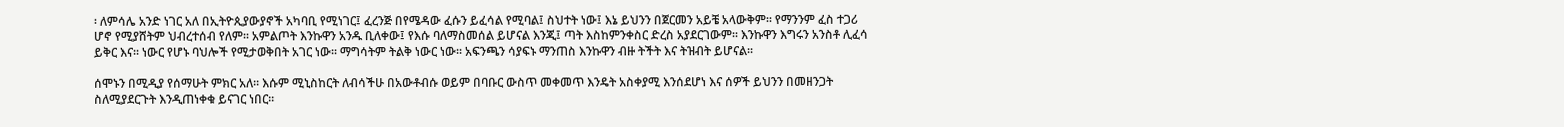፡ ለምሳሌ አንድ ነገር አለ በኢትዮጲያውያኖች አካባቢ የሚነገር፤ ፈረንጅ በየሜዳው ፈሱን ይፈሳል የሚባል፤ ስህተት ነው፤ እኔ ይህንን በጀርመን አይቼ አላውቅም፡፡ የማንንም ፈስ ተጋሪ ሆኖ የሚያሸትም ህብረተሰብ የለም፡፡ አምልጦት እንኩዋን አንዱ ቢለቀው፤ የእሱ ባለማስመሰል ይሆናል እንጂ፤ ጣት እስከምንቀስር ድረስ አያደርገውም፡፡ እንኩዋን እግሩን አንስቶ ሊፈሳ ይቅር እና፡፡ ነውር የሆኑ ባህሎች የሚታወቅበት አገር ነው፡፡ ማግሳትም ትልቅ ነውር ነው፡፡ አፍንጫን ሳያፍኑ ማንጠስ እንኩዋን ብዙ ትችት እና ትዝብት ይሆናል፡፡

ሰሞኑን በሚዲያ የሰማሁት ምክር አለ፡፡ እሱም ሚኒስከርት ለብሳችሁ በአውቶብሱ ወይም በባቡር ውስጥ መቀመጥ እንዴት አስቀያሚ እንሰደሆነ እና ሰዎች ይህንን በመዘንጋት ስለሚያደርጉት እንዲጠነቀቁ ይናገር ነበር፡፡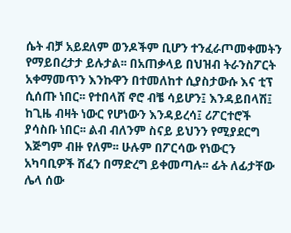ሴት ብቻ አይደለም ወንዶችም ቢሆን ተንፈራጦመቀመትን የማይበረታታ ይሉታል፡፡ በአጠቃላይ በህዝብ ትራንስፖርት አቀማመጥን እንኩዋን በተመለከተ ሲያስታውሱ እና ቲፕ ሲሰጡ ነበር፡፡ የተበላሸ ኖሮ ብቼ ሳይሆን፤ እንዳይበላሽ፤ ከጊዜ ብዛት ነውር የሆነውን እንዳይረሳ፤ ሪፖርተሮች ያሳስቡ ነበር፡፡ ልብ ብለንም ስናይ ይህንን የሚያደርግ እጅግም ብዙ የለም፡፡ ሁሉም በፖርሳው የነውርን አካባቢዎች ሸፈን በማድረግ ይቀመጣሉ፡፡ ፊት ለፊታቸው ሌላ ሰው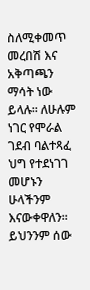ስለሚቀመጥ መረበሽ እና አቅጣጫን ማሳት ነው ይላሉ፡፡ ለሁሉም ነገር የሞራል ገደብ ባልተጻፈ ህግ የተደነገገ መሆኑን ሁላችንም እናውቀዋለን፡፡ ይህንንም ሰው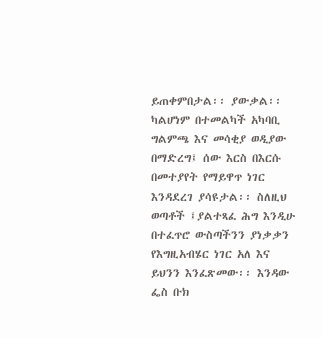ይጠቀምበታል፡፡ ያውቃል፡፡ ካልሆነም በተመልካች አካባቢ ግልምጫ እና መሳቂያ ወዲያው በማድረግ፤ ሰው እርስ በእርሱ በመተያየት የማይዋጥ ነገር እንዳደረገ ያሳዩታል፡፡ ስለዚህ ወጣቶች ፤ያልተጻፈ ሕግ እንዲሁ በተፈጥሮ ውስጣችንን ያነቃቃን የእግዚአብሄር ነገር አለ እና ይህንን እንፈጽመው፡፡ እንዳው ፌስ ቡክ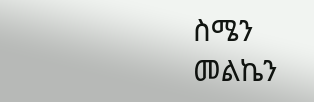ስሜን መልኬን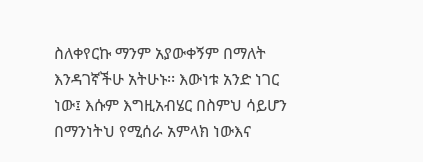ስለቀየርኩ ማንም አያውቀኝም በማለት እንዳገኛችሁ አትሁኑ፡፡ እውነቱ አንድ ነገር ነው፤ እሱም እግዚአብሄር በስምህ ሳይሆን በማንነትህ የሚሰራ አምላክ ነውእና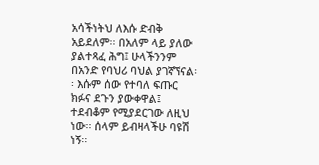አሳችነትህ ለእሱ ድብቅ አይደለም፡፡ በአለም ላይ ያለው ያልተጻፈ ሕግ፤ ሁላችንንም በአንድ የባህሪ ባህል ያገኛኘናል፡፡ እሱም ሰው የተባለ ፍጡር ክፉና ደጉን ያውቀዋል፤ ተደብቆም የሚያደርገው ለዚህ ነው፡፡ ሰላም ይብዛላችሁ ባዩሽ ነኝ፡፡